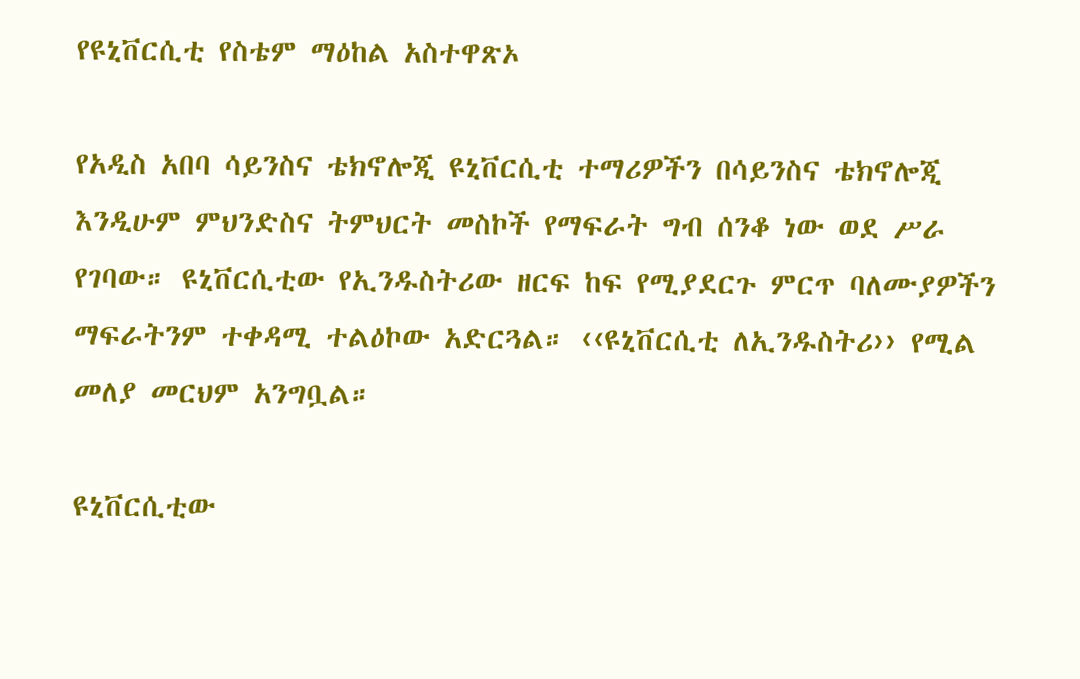የዩኒቨርሲቲ የስቴም ማዕከል አስተዋጽኦ

የአዲስ አበባ ሳይንስና ቴክኖሎጂ ዩኒቨርሲቲ ተማሪዎችን በሳይንስና ቴክኖሎጂ እንዲሁም ምህንድስና ትምህርት መስኮች የማፍራት ግብ ሰንቆ ነው ወደ ሥራ የገባው። ዩኒቨርሲቲው የኢንዱስትሪው ዘርፍ ከፍ የሚያደርጉ ምርጥ ባለሙያዎችን ማፍራትንም ተቀዳሚ ተልዕኮው አድርጓል። ‹‹ዩኒቨርሲቲ ለኢንዱስትሪ›› የሚል መለያ መርህም አንግቧል።

ዩኒቨርሲቲው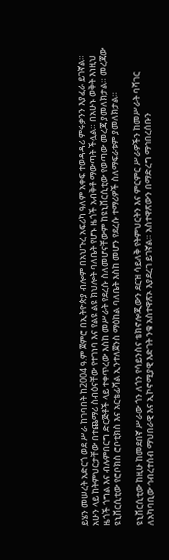ይሄን መሠረት አድርጎ ወደ ሥራ ከገባበት ከ2004 ዓ.ም ጀምሮ በኢትዮጵያ ብሎም በአህጉረ አፍሪካ ዓለም አቀፍ ተወዳዳሪ ምሩቃንን እያፈራ ይገኛል። አሁን ላይ ከትምህርታቸው በተጨማሪ ስብዕናቸው የተገነባ እና የልዩ ልዩ ክህሎት ባለቤት የሆኑ ዜጎች አብቅቶ ማውጣት ችሏል። በአሁኑ ወቅት እነዚህ ዜጎች ጎግል እና ብሉምበርግ ድርጅቶች ላይ ተቀጥረው እስከ መሥራት የደረሱ ስለመሆናቸውም ከዩኒቨርሲቲው የወጣው መረጃ ያመለክታል። መረጃው ዩኒቨርሲቲው የሮቦክስ ሮቦቲክስ እና አርቴፊሻል ኢንተለጀንስ ማዕከል ባለቤት እስከ መሆን የደረሱ ተማሪዎች ስለማፍራቱም ያመለክታል።

ዩኒቨርሲቲው ከዚሁ ከመደበኛ ሥራው ጎን ለጎን የሳይንስና ቴክኖሎጂውን ደርዝ ሳይለቅ የትምህርትን እና ምርምር ሥራዎችን ከመሥራት ባሻገር ለአካባቢው ኅብረተሰብ ማህበራዊ እና ኢኮኖሚያዊ እድገት ንቁ አስተዋጽኦ እያደረገ ይገኛል። አስተዋጽውን በማድረግ ማኅበረሰቡን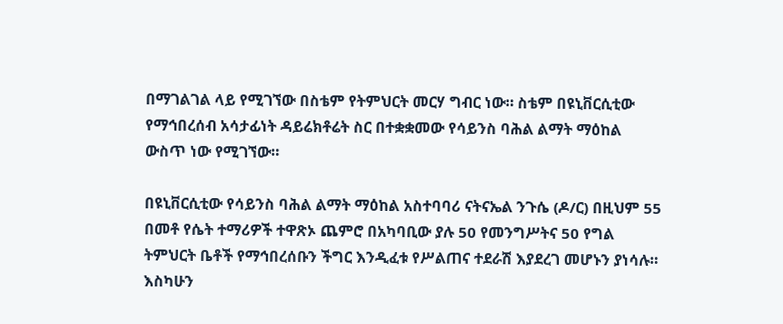በማገልገል ላይ የሚገኘው በስቴም የትምህርት መርሃ ግብር ነው። ስቴም በዩኒቨርሲቲው የማኅበረሰብ አሳታፊነት ዳይሬክቶሬት ስር በተቋቋመው የሳይንስ ባሕል ልማት ማዕከል ውስጥ ነው የሚገኘው።

በዩኒቨርሲቲው የሳይንስ ባሕል ልማት ማዕከል አስተባባሪ ናትናኤል ንጉሴ (ዶ/ር) በዚህም 55 በመቶ የሴት ተማሪዎች ተዋጽኦ ጨምሮ በአካባቢው ያሉ 50 የመንግሥትና 50 የግል ትምህርት ቤቶች የማኅበረሰቡን ችግር እንዲፈቱ የሥልጠና ተደራሽ እያደረገ መሆኑን ያነሳሉ። እስካሁን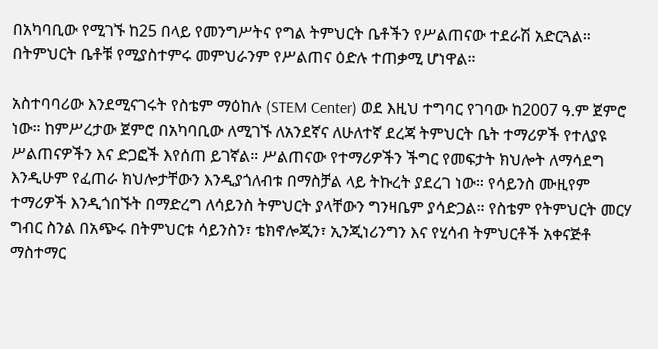በአካባቢው የሚገኙ ከ25 በላይ የመንግሥትና የግል ትምህርት ቤቶችን የሥልጠናው ተደራሽ አድርጓል። በትምህርት ቤቶቹ የሚያስተምሩ መምህራንም የሥልጠና ዕድሉ ተጠቃሚ ሆነዋል።

አስተባባሪው እንደሚናገሩት የስቴም ማዕከሉ (STEM Center) ወደ እዚህ ተግባር የገባው ከ2007 ዓ.ም ጀምሮ ነው። ከምሥረታው ጀምሮ በአካባቢው ለሚገኙ ለአንደኛና ለሁለተኛ ደረጃ ትምህርት ቤት ተማሪዎች የተለያዩ ሥልጠናዎችን እና ድጋፎች እየሰጠ ይገኛል። ሥልጠናው የተማሪዎችን ችግር የመፍታት ክህሎት ለማሳደግ እንዲሁም የፈጠራ ክህሎታቸውን እንዲያጎለብቱ በማስቻል ላይ ትኩረት ያደረገ ነው። የሳይንስ ሙዚየም ተማሪዎች እንዲጎበኙት በማድረግ ለሳይንስ ትምህርት ያላቸውን ግንዛቤም ያሳድጋል። የስቴም የትምህርት መርሃ ግብር ስንል በአጭሩ በትምህርቱ ሳይንስን፣ ቴክኖሎጂን፣ ኢንጂነሪንግን እና የሂሳብ ትምህርቶች አቀናጅቶ ማስተማር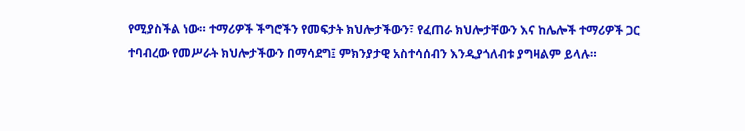የሚያስችል ነው። ተማሪዎች ችግሮችን የመፍታት ክህሎታችውን፣ የፈጠራ ክህሎታቸውን እና ከሌሎች ተማሪዎች ጋር ተባብረው የመሥራት ክህሎታችውን በማሳደግ፤ ምክንያታዊ አስተሳሰብን እንዲያጎለብቱ ያግዛልም ይላሉ።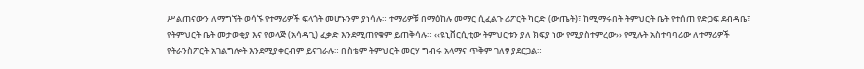ሥልጠናውን ለማግኘት ወሳኙ የተማሪዎች ፍላጎት መሆኑንም ያነሳሉ። ተማሪዎቹ በማዕከሉ መማር ሲፈልጉ ሪፖርት ካርድ (ውጤት)፣ ከሚማሩበት ትምህርት ቤት የተሰጠ የድጋፍ ደብዳቤ፣ የትምህርት ቤት መታወቂያ እና የወላጅ (አሳዳጊ) ፈቃድ እንደሚጠየቁም ይጠቅሳሉ። ‹‹ዩኒቨርሲቲው ትምህርቱን ያለ ክፍያ ነው የሚያስተምረው›› የሚሉት አስተባባሪው ለተማሪዎች የትራንስፖርት አገልግሎት እንደሚያቀርብም ይናገራሉ። በስቴም ትምህርት መርሃ ግብሩ አላማና ጥቅም ገለፃ ያደርጋል።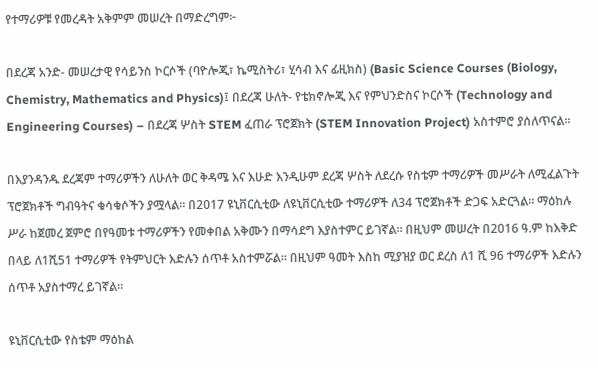የተማሪዎቹ የመረዳት አቅምም መሠረት በማድረግም፦

በደረጃ አንድ- መሠረታዊ የሳይንስ ኮርሶች (ባዮሎጂ፣ ኬሚስትሪ፣ ሂሳብ እና ፊዚክስ) (Basic Science Courses (Biology, Chemistry, Mathematics and Physics)፤ በደረጃ ሁለት- የቴክኖሎጂ እና የምህንድስና ኮርሶች (Technology and Engineering Courses) – በደረጃ ሦስት STEM ፈጠራ ፕሮጀክት (STEM Innovation Project) አስተምሮ ያሰለጥናል።

በእያንዳንዱ ደረጃም ተማሪዎችን ለሁለት ወር ቅዳሜ እና እሁድ እንዲሁም ደረጃ ሦስት ለደረሱ የስቴም ተማሪዎች መሥራት ለሚፈልጉት ፕሮጀክቶች ግብዓትና ቁሳቁሶችን ያሟላል። በ2017 ዩኒቨርሲቲው ለዩኒቨርሲቲው ተማሪዎች ለ34 ፕሮጀክቶች ድጋፍ አድርጓል። ማዕከሉ ሥራ ከጀመረ ጀምሮ በየዓመቱ ተማሪዎችን የመቀበል አቅሙን በማሳደግ እያስተምር ይገኛል። በዚህም መሠረት በ2016 ዓ.ም ከእቅድ በላይ ለ1ሺ51 ተማሪዎች የትምህርት እድሉን ሰጥቶ አስተምሯል። በዚህም ዓመት እስከ ሚያዝያ ወር ደረስ ለ1 ሺ 96 ተማሪዎች እድሉን ሰጥቶ አያስተማረ ይገኛል።

ዩኒቨርሲቲው የስቴም ማዕከል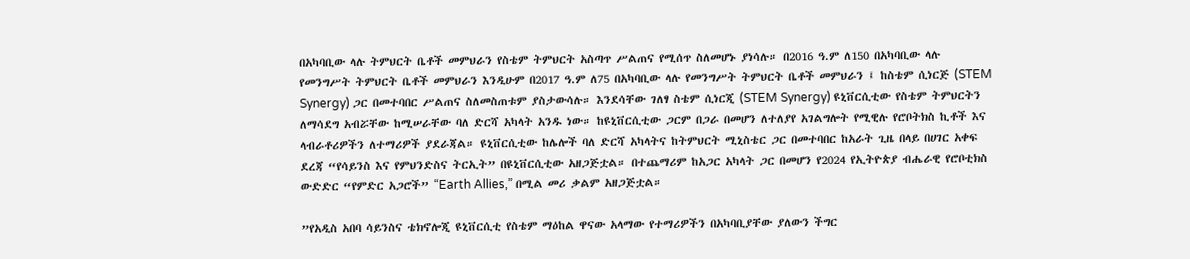በአካባቢው ላሉ ትምህርት ቤቶች መምህራን የስቴም ትምህርት አስጣጥ ሥልጠና የሚሰጥ ስለመሆኑ ያነሳሉ። በ2016 ዓ.ም ለ150 በአካባቢው ላሉ የመንግሥት ትምህርት ቤቶች መምህራን እንዲሁም በ2017 ዓ.ም ለ75 በአካባቢው ላሉ የመንግሥት ትምህርት ቤቶች መምህራን ፤ ከስቴም ሲነርጅ (STEM Synergy) ጋር በመተባበር ሥልጠና ስለመስጠቱም ያስታውሳሉ። እንደሳቸው ገለፃ ስቴም ሲነርጂ (STEM Synergy) ዩኒቨርሲቲው የስቴም ትምህርትን ለማሳደግ አብሯቸው ከሚሠራቸው ባለ ድርሻ አካላት አንዱ ነው። ከዩኒቨርሲቲው ጋርም በጋራ በመሆን ለተለያየ አገልግሎት የሚዊሉ የሮቦትክስ ኪቶች እና ላብራቶሪዎችን ለተማሪዎች ያደራጃል። ዩኒቨርሲቲው ከሌሎች ባለ ድርሻ አካላትና ከትምህርት ሚኒስቴር ጋር በመተባበር ከአራት ጊዜ በላይ በሀገር አቀፍ ደረጃ “የሳይንስ እና የምህንድስና ትርኢት” በዩኒቨርሲቲው አዘጋጅቷል። በተጨማሪም ከአጋር አካላት ጋር በመሆን የ2024 የኢትዮጵያ ብሔራዊ የሮቦቲክስ ውድድር “የምድር አጋሮች” “Earth Allies,” በሚል መሪ ቃልም አዘጋጅቷል።

”የአዲስ አበባ ሳይንስና ቴክኖሎጂ ዩኒቨርሲቲ የስቴም ማዕከል ዋናው አላማው የተማሪዎችን በአካባቢያቸው ያለውን ችግር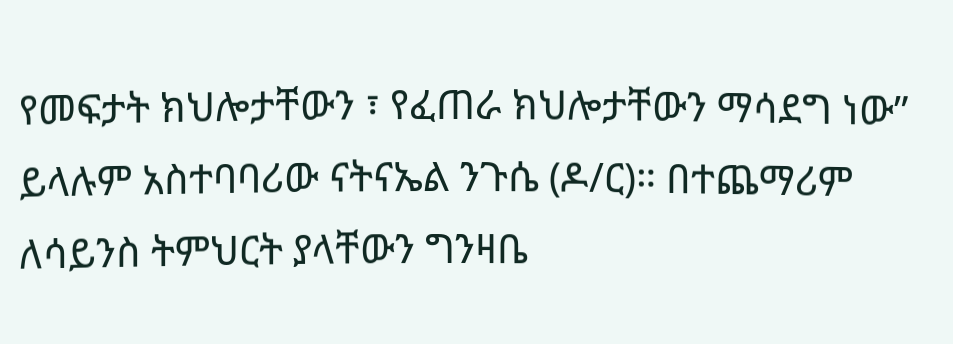የመፍታት ክህሎታቸውን ፣ የፈጠራ ክህሎታቸውን ማሳደግ ነው” ይላሉም አስተባባሪው ናትናኤል ንጉሴ (ዶ/ር)። በተጨማሪም ለሳይንስ ትምህርት ያላቸውን ግንዛቤ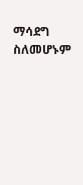ማሳደግ ስለመሆኑም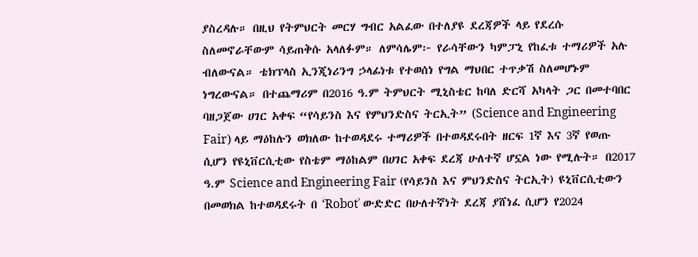ያስረዳሉ። በዚህ የትምህርት መርሃ ግብር አልፈው በተለያዩ ደረጃዎች ላይ የደረሱ ስለመኖራቸውም ሳይጠቅሱ አላለፉም። ለምሳሌም፦ የራሳቸውን ካምፓኒ የከፈቱ ተማሪዎች አሉ ብለውናል። ቴክፕላስ ኢንጂነሪንግ ኃላፊነቱ የተወሰነ የግል ማህበር ተጥቃሽ ስለመሆኑም ነግረውናል። በተጨማሪም በ2016 ዓ.ም ትምህርት ሚኒስቴር ከባለ ድርሻ አካላት ጋር በመተባበር ባዘጋጀው ሀገር አቀፍ “የሳይንስ እና የምህንድስና ትርኢት” (Science and Engineering Fair) ላይ ማዕከሉን ወክለው ከተወዳደሩ ተማሪዎች በተወዳደሩበት ዘርፍ 1ኛ እና 3ኛ የወጡ ሲሆን የዩኒቨርሲቲው የስቴም ማዕከልም በሀገር አቀፍ ደረጃ ሁለተኛ ሆኗል ነው የሚሉት። በ2017 ዓ.ም Science and Engineering Fair (የሳይንስ እና ምህንድስና ትርኢት) ዩኒቨርሲቲውን በመወክል ከተወዳደሩት በ ‘Robotʾ ውድድር በሁለተኛነት ደረጃ ያሸነፈ ሲሆን የ2024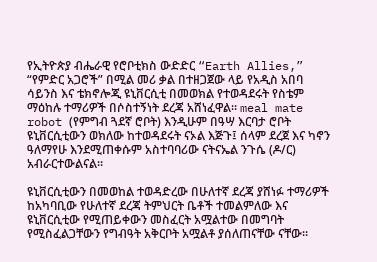የኢትዮጵያ ብሔራዊ የሮቦቲክስ ውድድር “Earth Allies,” “የምድር አጋሮች” በሚል መሪ ቃል በተዘጋጀው ላይ የአዲስ አበባ ሳይንስ እና ቴክኖሎጂ ዩኒቨርሲቲ በመወክል የተወዳደሩት የስቴም ማዕከሉ ተማሪዎች በሶስተኝነት ደረጃ አሸነፈዋል። meal mate robot (የምግብ ጓደኛ ሮቦት) እንዲሁም በዓሣ እርባታ ሮቦት ዩኒቨርሲቲውን ወክለው ከተወዳደሩት ናኦል እጅጉ፤ ሰላም ደረጀ እና ካኖን ዓለማየሁ እንደሚጠቀሱም አስተባባሪው ናትናኤል ንጉሴ (ዶ/ር) አብራርተውልናል።

ዩኒቨርሲቲውን በመወከል ተወዳድረው በሁለተኛ ደረጃ ያሸነፉ ተማሪዎች ከአካባቢው የሁለተኛ ደረጃ ትምህርት ቤቶች ተመልምለው እና ዩኒቨርሲቲው የሚጠይቀውን መስፈርት አሟልተው በመግባት የሚስፈልጋቸውን የግብዓት አቅርቦት አሟልቶ ያሰለጠናቸው ናቸው።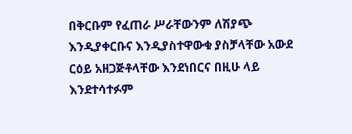በቅርቡም የፈጠራ ሥራቸውንም ለሽያጭ እንዲያቀርቡና እንዲያስተዋውቁ ያስቻላቸው አውደ ርዕይ አዘጋጅቶላቸው እንደነበርና በዚሁ ላይ እንደተሳተፉም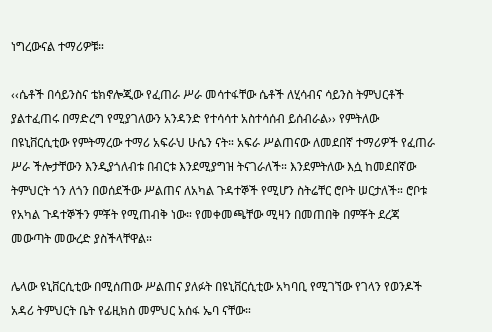ነግረውናል ተማሪዎቹ።

‹‹ሴቶች በሳይንስና ቴክኖሎጂው የፈጠራ ሥራ መሳተፋቸው ሴቶች ለሂሳብና ሳይንስ ትምህርቶች ያልተፈጠሩ በማድረግ የሚያገለውን አንዳንድ የተሳሳተ አስተሳሰብ ይሰብራል›› የምትለው በዩኒቨርሲቲው የምትማረው ተማሪ አፍራህ ሁሴን ናት። አፍራ ሥልጠናው ለመደበኛ ተማሪዎች የፈጠራ ሥራ ችሎታቸውን እንዲያጎለብቱ በብርቱ እንደሚያግዝ ትናገራለች። እንደምትለው እሷ ከመደበኛው ትምህርት ጎን ለጎን በወሰደችው ሥልጠና ለአካል ጉዳተኞች የሚሆን ስትሬቸር ሮቦት ሠርታለች። ሮቦቱ የአካል ጉዳተኞችን ምቾት የሚጠብቅ ነው። የመቀመጫቸው ሚዛን በመጠበቅ በምቾት ደረጃ መውጣት መውረድ ያስችላቸዋል።

ሌላው ዩኒቨርሲቲው በሚሰጠው ሥልጠና ያለፉት በዩኒቨርሲቲው አካባቢ የሚገኘው የገላን የወንዶች አዳሪ ትምህርት ቤት የፊዚክስ መምህር አሰፋ ኤባ ናቸው።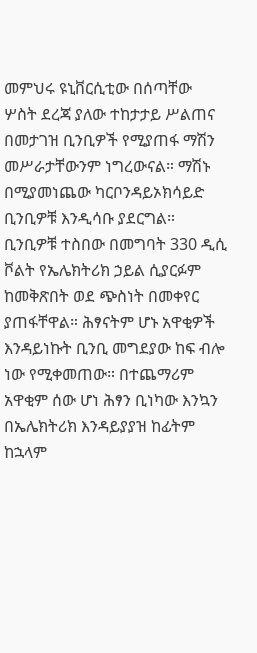መምህሩ ዩኒቨርሲቲው በሰጣቸው ሦስት ደረጃ ያለው ተከታታይ ሥልጠና በመታገዝ ቢንቢዎች የሚያጠፋ ማሽን መሥራታቸውንም ነግረውናል። ማሽኑ በሚያመነጨው ካርቦንዳይኦክሳይድ ቢንቢዎቹ እንዲሳቡ ያደርግል። ቢንቢዎቹ ተስበው በመግባት 330 ዲሲ ቮልት የኤሌክትሪክ ኃይል ሲያርፉም ከመቅጽበት ወደ ጭስነት በመቀየር ያጠፋቸዋል። ሕፃናትም ሆኑ አዋቂዎች እንዳይነኩት ቢንቢ መግደያው ከፍ ብሎ ነው የሚቀመጠው። በተጨማሪም አዋቂም ሰው ሆነ ሕፃን ቢነካው እንኳን በኤሌክትሪክ እንዳይያያዝ ከፊትም ከኋላም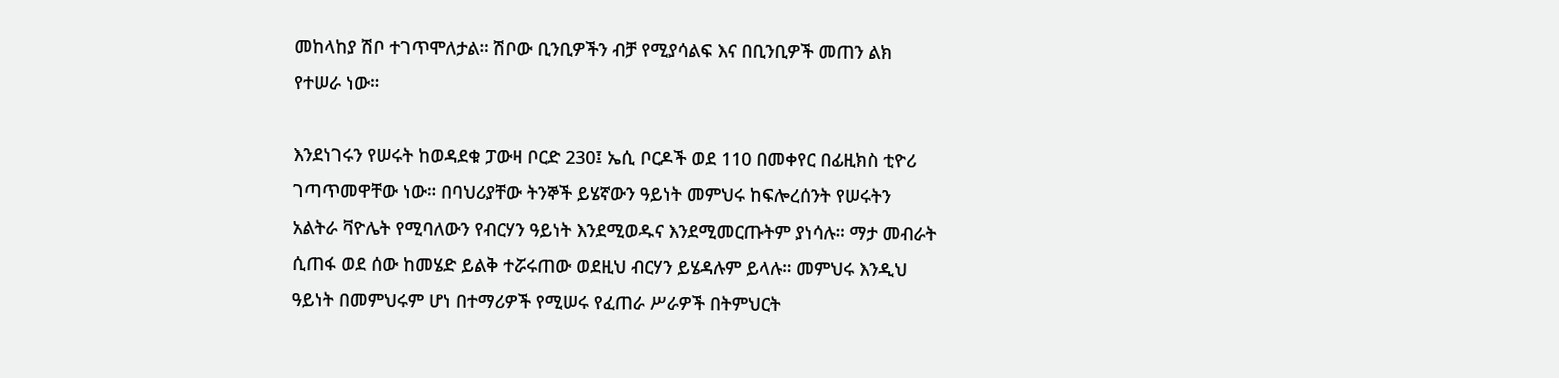መከላከያ ሽቦ ተገጥሞለታል። ሽቦው ቢንቢዎችን ብቻ የሚያሳልፍ እና በቢንቢዎች መጠን ልክ የተሠራ ነው።

እንደነገሩን የሠሩት ከወዳደቁ ፓውዛ ቦርድ 230፤ ኤሲ ቦርዶች ወደ 110 በመቀየር በፊዚክስ ቲዮሪ ገጣጥመዋቸው ነው። በባህሪያቸው ትንኞች ይሄኛውን ዓይነት መምህሩ ከፍሎረሰንት የሠሩትን አልትራ ቫዮሌት የሚባለውን የብርሃን ዓይነት እንደሚወዱና እንደሚመርጡትም ያነሳሉ። ማታ መብራት ሲጠፋ ወደ ሰው ከመሄድ ይልቅ ተሯሩጠው ወደዚህ ብርሃን ይሄዳሉም ይላሉ። መምህሩ እንዲህ ዓይነት በመምህሩም ሆነ በተማሪዎች የሚሠሩ የፈጠራ ሥራዎች በትምህርት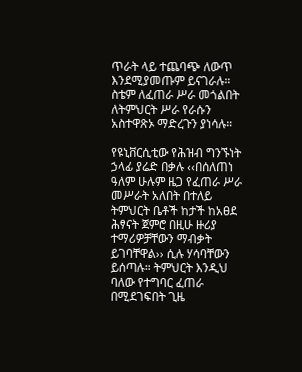ጥራት ላይ ተጨባጭ ለውጥ እንደሚያመጡም ይናገራሉ። ስቴም ለፈጠራ ሥራ መጎልበት ለትምህርት ሥራ የራሱን አስተዋጽኦ ማድረጉን ያነሳሉ።

የዩኒቨርሲቲው የሕዝብ ግንኙነት ኃላፊ ያሬድ በቃሉ ‹‹በሰለጠነ ዓለም ሁሉም ዜጋ የፈጠራ ሥራ መሥራት አለበት በተለይ ትምህርት ቤቶች ከታች ከአፀደ ሕፃናት ጀምሮ በዚሁ ዙሪያ ተማሪዎቻቸውን ማብቃት ይገባቸዋል›› ሲሉ ሃሳባቸውን ይሰጣሉ። ትምህርት እንዲህ ባለው የተግባር ፈጠራ በሚደገፍበት ጊዜ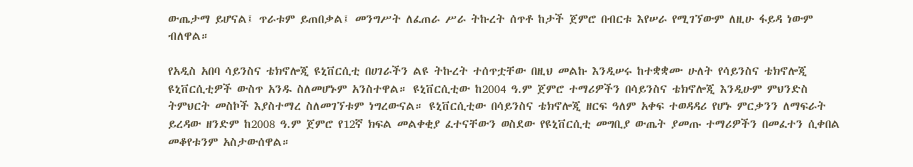ውጤታማ ይሆናል፤ ጥራቱም ይጠበቃል፤ መንግሥት ለፈጠራ ሥራ ትኩረት ሰጥቶ ከታች ጀምሮ በብርቱ እየሠራ የሚገኘውም ለዚሁ ፋይዳ ነውም ብለዋል።

የአዲስ አበባ ሳይንስና ቴክኖሎጂ ዩኒቨርሲቲ በሀገራችን ልዩ ትኩረት ተሰጥቷቸው በዚህ መልኩ እንዲሠሩ ከተቋቋሙ ሁለት የሳይንስና ቴክኖሎጂ ዩኒቨርሲቲዎች ውስጥ አንዱ ስለመሆኑም አንስተዋል። ዩኒቨርሲቲው ከ2004 ዓ.ም ጀምሮ ተማሪዎችን በሳይንስና ቴክኖሎጂ እንዲሁም ምህንድስ ትምህርት መስኮች እያስተማረ ስለመገኘቱም ነግረውናል። ዩኒቨርሲቲው በሳይንስና ቴክኖሎጂ ዘርፍ ዓለም አቀፍ ተወዳዳሪ የሆኑ ምርቃንን ለማፍራት ይረዳው ዘንድም ከ2008 ዓ.ም ጀምሮ የ12ኛ ክፍል መልቀቂያ ፈተናቸውን ወስደው የዩኒቨርሲቲ መግቢያ ውጤት ያመጡ ተማሪዎችን በመፈተን ሲቀበል መቆየቱንም አስታውሰዋል።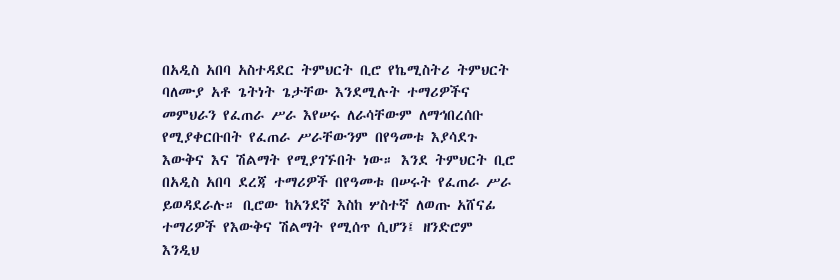በአዲስ አበባ አስተዳደር ትምህርት ቢሮ የኬሚስትሪ ትምህርት ባለሙያ አቶ ጌትነት ጌታቸው እንደሚሉት ተማሪዎችና መምህራን የፈጠራ ሥራ እየሠሩ ለራሳቸውም ለማኅበረሰቡ የሚያቀርቡበት የፈጠራ ሥራቸውንም በየዓመቱ እያሳደጉ እውቅና እና ሽልማት የሚያገኙበት ነው። እንደ ትምህርት ቢሮ በአዲስ አበባ ደረጃ ተማሪዎች በየዓመቱ በሠሩት የፈጠራ ሥራ ይወዳደራሉ። ቢሮው ከአንደኛ እስከ ሦስተኛ ለወጡ አሸናፊ ተማሪዎች የእውቅና ሽልማት የሚሰጥ ሲሆን፤ ዘንድሮም እንዲህ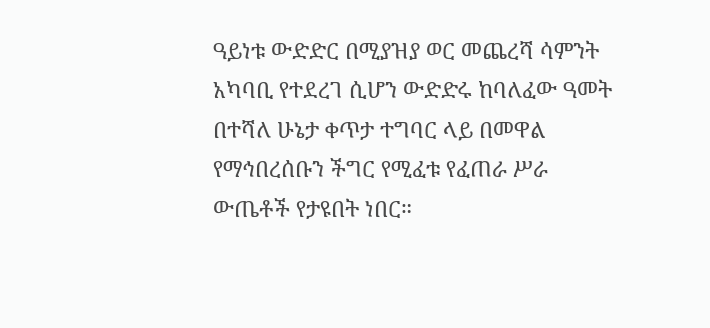ዓይነቱ ውድድር በሚያዝያ ወር መጨረሻ ሳምንት አካባቢ የተደረገ ሲሆን ውድድሩ ከባለፈው ዓመት በተሻለ ሁኔታ ቀጥታ ተግባር ላይ በመዋል የማኅበረሰቡን ችግር የሚፈቱ የፈጠራ ሥራ ውጤቶች የታዩበት ነበር።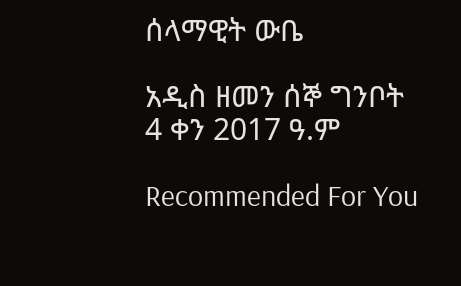ሰላማዊት ውቤ

አዲስ ዘመን ሰኞ ግንቦት 4 ቀን 2017 ዓ.ም

Recommended For You